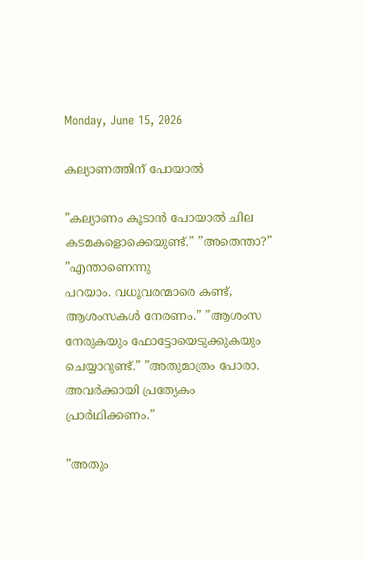Monday, June 15, 2026

കല്യാണത്തിന് പോയാൽ

”കല്യാണം കൂടാന്‍ പോയാല്‍ ചില കടമകളൊക്കെയുണ്ട്.” ”അതെന്താ?” ”എന്താണെന്നു
പറയാം. വധൂവരന്മാരെ കണ്ട്, ആശംസകള്‍ നേരണം.” ”ആശംസ നേരുകയും ഫോട്ടോയെടുക്കുകയും ചെയ്യാറുണ്ട്.” ”അതുമാത്രം പോരാ. അവര്‍ക്കായി പ്രത്യേകം പ്രാര്‍ഥിക്കണം.”

”അതും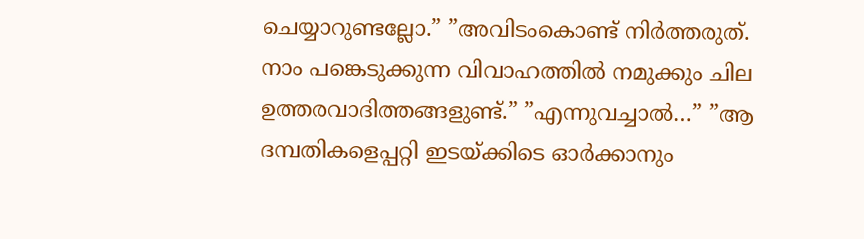ചെയ്യാറുണ്ടല്ലോ.” ”അവിടംകൊണ്ട് നിര്‍ത്തരുത്. നാം പങ്കെടുക്കുന്ന വിവാഹത്തില്‍ നമുക്കും ചില ഉത്തരവാദിത്തങ്ങളുണ്ട്.” ”എന്നുവച്ചാല്‍…” ”ആ ദമ്പതികളെപ്പറ്റി ഇടയ്ക്കിടെ ഓര്‍ക്കാനും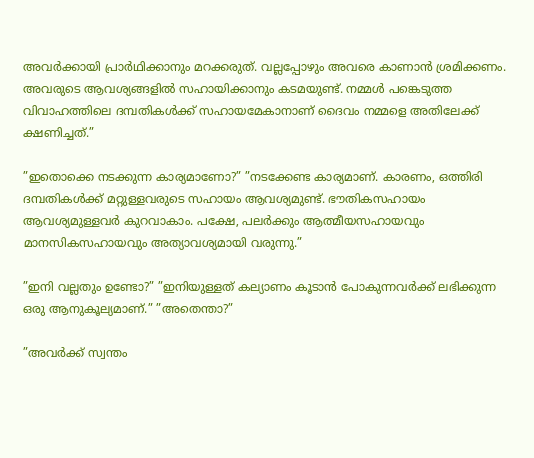അവര്‍ക്കായി പ്രാര്‍ഥിക്കാനും മറക്കരുത്. വല്ലപ്പോഴും അവരെ കാണാന്‍ ശ്രമിക്കണം. അവരുടെ ആവശ്യങ്ങളില്‍ സഹായിക്കാനും കടമയുണ്ട്. നമ്മള്‍ പങ്കെടുത്ത വിവാഹത്തിലെ ദമ്പതികള്‍ക്ക്‌ സഹായമേകാനാണ്‌ ദൈവം നമ്മളെ അതിലേക്ക് ക്ഷണിച്ചത്.”

”ഇതൊക്കെ നടക്കുന്ന കാര്യമാണോ?” ”നടക്കേണ്ട കാര്യമാണ്. കാരണം, ഒത്തിരി ദമ്പതികള്‍ക്ക് മറ്റുള്ളവരുടെ സഹായം ആവശ്യമുണ്ട്. ഭൗതികസഹായം ആവശ്യമുള്ളവര്‍ കുറവാകാം. പക്ഷേ, പലര്‍ക്കും ആത്മീയസഹായവും മാനസികസഹായവും അത്യാവശ്യമായി വരുന്നു.”

”ഇനി വല്ലതും ഉണ്ടോ?” ”ഇനിയുള്ളത് കല്യാണം കൂടാന്‍ പോകുന്നവര്‍ക്ക് ലഭിക്കുന്ന ഒരു ആനുകൂല്യമാണ്.” ”അതെന്താ?”

”അവര്‍ക്ക്‌ സ്വന്തം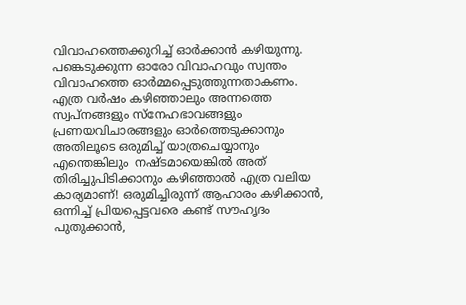വിവാഹത്തെക്കുറിച്ച് ഓര്‍ക്കാന്‍ കഴിയുന്നു. പങ്കെടുക്കുന്ന ഓരോ വിവാഹവും സ്വന്തം വിവാഹത്തെ ഓര്‍മ്മപ്പെടുത്തുന്നതാകണം. എത്ര വര്‍ഷം കഴിഞ്ഞാലും അന്നത്തെ സ്വപ്നങ്ങളും സ്‌നേഹഭാവങ്ങളും പ്രണയവിചാരങ്ങളും ഓര്‍ത്തെടുക്കാനും അതിലൂടെ ഒരുമിച്ച് യാത്രചെയ്യാനും എന്തെങ്കിലും  നഷ്ടമായെങ്കില്‍ അത് തിരിച്ചുപിടിക്കാനും കഴിഞ്ഞാല്‍ എത്ര വലിയ കാര്യമാണ്! ഒരുമിച്ചിരുന്ന് ആഹാരം കഴിക്കാന്‍, ഒന്നിച്ച് പ്രിയപ്പെട്ടവരെ കണ്ട് സൗഹൃദം  പുതുക്കാന്‍,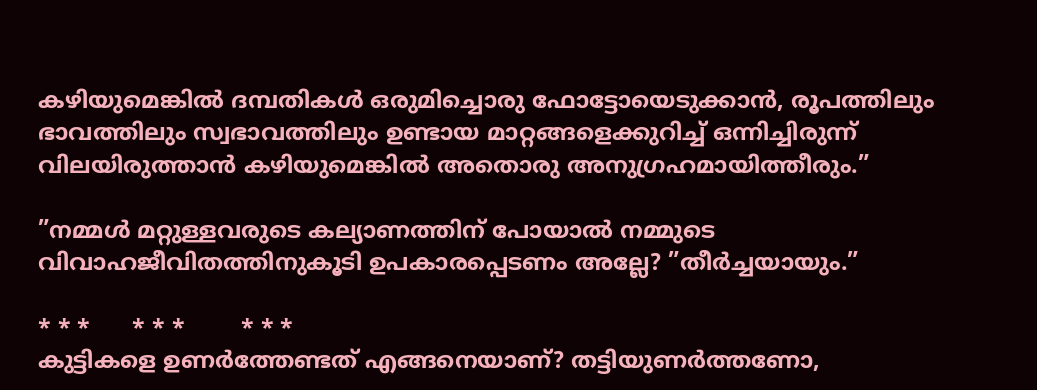കഴിയുമെങ്കില്‍ ദമ്പതികള്‍ ഒരുമിച്ചൊരു ഫോട്ടോയെടുക്കാന്‍, രൂപത്തിലും ഭാവത്തിലും സ്വഭാവത്തിലും ഉണ്ടായ മാറ്റങ്ങളെക്കുറിച്ച് ഒന്നിച്ചിരുന്ന്‌ വിലയിരുത്താന്‍ കഴിയുമെങ്കില്‍ അതൊരു അനുഗ്രഹമായിത്തീരും.”

”നമ്മള്‍ മറ്റുള്ളവരുടെ കല്യാണത്തിന് പോയാല്‍ നമ്മുടെ വിവാഹജീവിതത്തിനുകൂടി ഉപകാരപ്പെടണം അല്ലേ? ”തീര്‍ച്ചയായും.”

* * *      * * *        * * *
കുട്ടികളെ ഉണര്‍ത്തേണ്ടത് എങ്ങനെയാണ്? തട്ടിയുണര്‍ത്തണോ,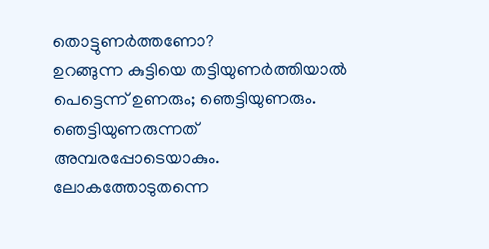തൊട്ടുണര്‍ത്തണോ?
ഉറങ്ങുന്ന കുട്ടിയെ തട്ടിയുണര്‍ത്തിയാല്‍ പെട്ടെന്ന് ഉണരും; ഞെട്ടിയുണരും. ഞെട്ടിയുണരുന്നത് അമ്പരപ്പോടെയാകും. ലോകത്തോടുതന്നെ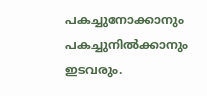പകച്ചുനോക്കാനും പകച്ചുനില്‍ക്കാനും ഇടവരും.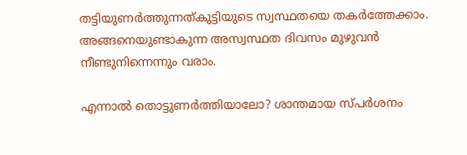തട്ടിയുണര്‍ത്തുന്നത്കുട്ടിയുടെ സ്വസ്ഥതയെ തകര്‍ത്തേക്കാം. അങ്ങനെയുണ്ടാകുന്ന അസ്വസ്ഥത ദിവസം മുഴുവന്‍ നീണ്ടുനിന്നെന്നും വരാം.

എന്നാല്‍ തൊട്ടുണര്‍ത്തിയാലോ? ശാന്തമായ സ്പര്‍ശനം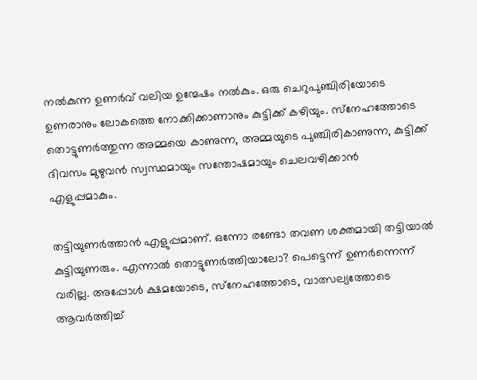നല്‍കുന്ന ഉണര്‍വ് വലിയ ഉന്മേഷം നല്‍കും. ഒരു ചെറുപുഞ്ചിരിയോടെ ഉണരാനും ലോകത്തെ നോക്കിക്കാണാനും കുട്ടിക്ക് കഴിയും. സ്‌നേഹത്തോടെ തൊട്ടുണര്‍ത്തുന്ന അമ്മയെ കാണുന്ന, അമ്മയുടെ പുഞ്ചിരികാണുന്ന, കുട്ടിക്ക് ദിവസം മുഴുവന്‍ സ്വസ്ഥമായും സന്തോഷമായും ചെലവഴിക്കാന്‍ എളുപ്പമാകും.

തട്ടിയുണര്‍ത്താന്‍ എളുപ്പമാണ്. ഒന്നോ രണ്ടോ തവണ ശക്തമായി തട്ടിയാല്‍ കുട്ടിയുണരും. എന്നാല്‍ തൊട്ടുണര്‍ത്തിയാലോ? പെട്ടെന്ന് ഉണര്‍ന്നെന്ന് വരില്ല. അപ്പോള്‍ ക്ഷമയോടെ, സ്‌നേഹത്തോടെ, വാത്സല്യത്തോടെ ആവര്‍ത്തിച്ച്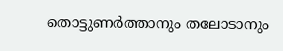തൊട്ടുണര്‍ത്താനും തലോടാനും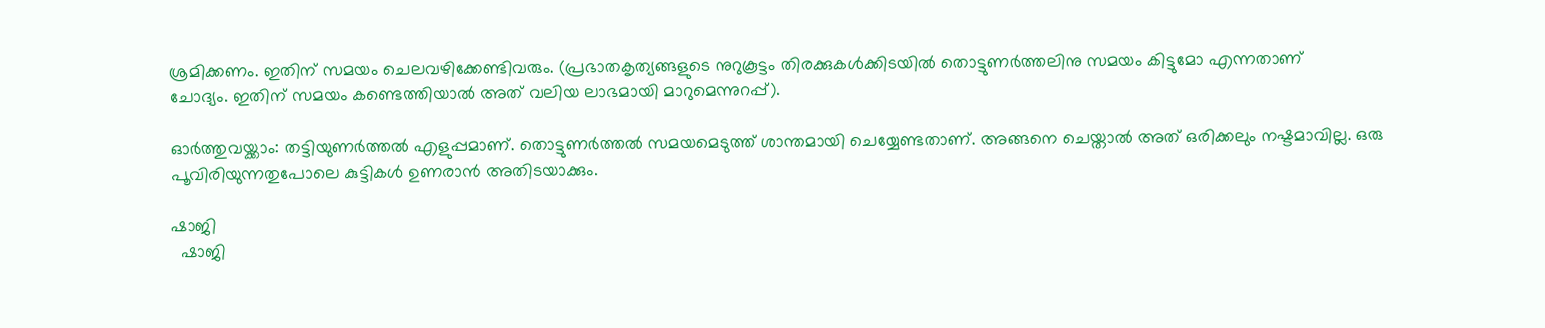ശ്രമിക്കണം. ഇതിന് സമയം ചെലവഴിക്കേണ്ടിവരും. (പ്രഭാതകൃത്യങ്ങളുടെ നുറുകൂട്ടം തിരക്കുകള്‍ക്കിടയില്‍ തൊട്ടുണര്‍ത്തലിനു സമയം കിട്ടുമോ എന്നതാണ്
ചോദ്യം. ഇതിന് സമയം കണ്ടെത്തിയാല്‍ അത് വലിയ ലാഭമായി മാറുമെന്നുറപ്പ്).

ഓര്‍ത്തുവയ്ക്കാം: തട്ടിയുണര്‍ത്തല്‍ എളുപ്പമാണ്. തൊട്ടുണര്‍ത്തല്‍ സമയമെടുത്ത് ശാന്തമായി ചെയ്യേണ്ടതാണ്. അങ്ങനെ ചെയ്താല്‍ അത് ഒരിക്കലും നഷ്ടമാവില്ല. ഒരു പൂവിരിയുന്നതുപോലെ കുട്ടികള്‍ ഉണരാന്‍ അതിടയാക്കും.

ഷാജി
  ഷാജി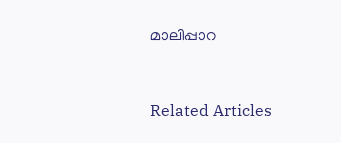മാലിപ്പാറ



Related Articles